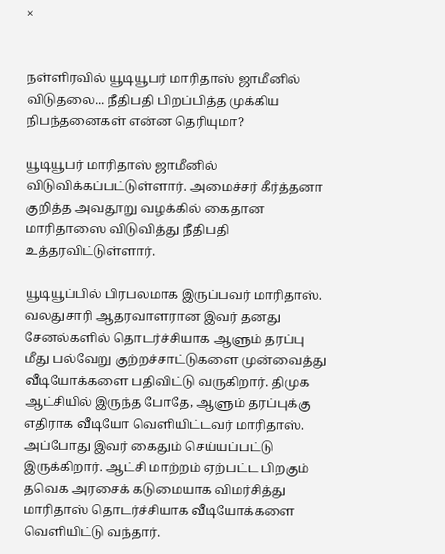×


நள்ளிரவில் யூடியூபர் மாரிதாஸ் ஜாமீனில் விடுதலை... நீதிபதி பிறப்பித்த முக்கிய நிபந்தனைகள் என்ன தெரியுமா?

யூடியூபர் மாரிதாஸ் ஜாமீனில் விடுவிக்கப்பட்டுள்ளார். அமைச்சர் கீர்த்தனா குறித்த அவதூறு வழக்கில் கைதான மாரிதாஸை விடுவித்து நீதிபதி உத்தரவிட்டுள்ளார்.

யூடியூப்பில் பிரபலமாக இருப்பவர் மாரிதாஸ். வலதுசாரி ஆதரவாளரான இவர் தனது சேனல்களில் தொடர்ச்சியாக ஆளும் தரப்பு மீது பல்வேறு குற்றச்சாட்டுகளை முன்வைத்து வீடியோக்களை பதிவிட்டு வருகிறார். திமுக ஆட்சியில் இருந்த போதே, ஆளும் தரப்புக்கு எதிராக வீடியோ வெளியிட்டவர் மாரிதாஸ். அப்போது இவர் கைதும் செய்யப்பட்டு இருக்கிறார். ஆட்சி மாற்றம் ஏற்பட்ட பிறகும் தவெக அரசைக் கடுமையாக விமர்சித்து மாரிதாஸ் தொடர்ச்சியாக வீடியோக்களை வெளியிட்டு வந்தார்.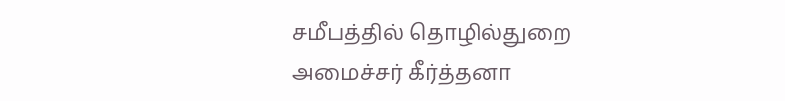சமீபத்தில் தொழில்துறை அமைச்சர் கீர்த்தனா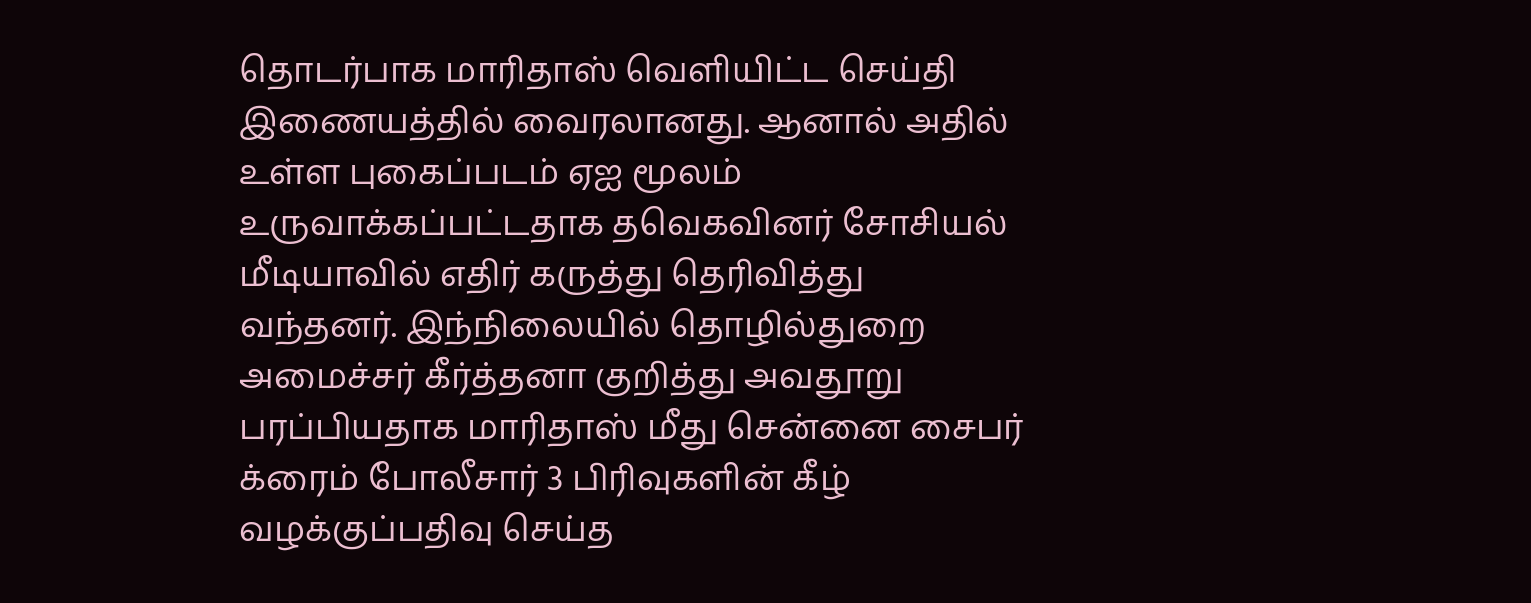தொடர்பாக மாரிதாஸ் வெளியிட்ட செய்தி இணையத்தில் வைரலானது. ஆனால் அதில் உள்ள புகைப்படம் ஏஐ மூலம் உருவாக்கப்பட்டதாக தவெகவினர் சோசியல் மீடியாவில் எதிர் கருத்து தெரிவித்து வந்தனர். இந்நிலையில் தொழில்துறை அமைச்சர் கீர்த்தனா குறித்து அவதூறு பரப்பியதாக மாரிதாஸ் மீது சென்னை சைபர் க்ரைம் போலீசார் 3 பிரிவுகளின் கீழ் வழக்குப்பதிவு செய்த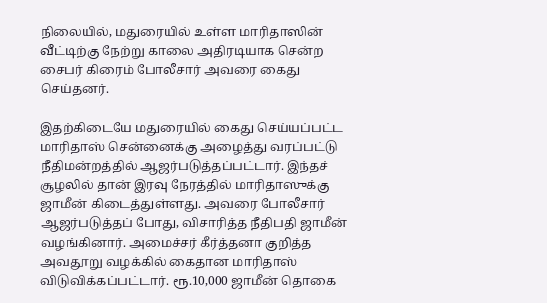நிலையில், மதுரையில் உள்ள மாரிதாஸின் வீட்டிற்கு நேற்று காலை அதிரடியாக சென்ற சைபர் கிரைம் போலீசார் அவரை கைது செய்தனர்.

இதற்கிடையே மதுரையில் கைது செய்யப்பட்ட மாரிதாஸ் சென்னைக்கு அழைத்து வரப்பட்டு நீதிமன்றத்தில் ஆஜர்படுத்தப்பட்டார். இந்தச் சூழலில் தான் இரவு நேரத்தில் மாரிதாஸுக்கு ஜாமீன் கிடைத்துள்ளது. அவரை போலீசார் ஆஜர்படுத்தப் போது, விசாரித்த நீதிபதி ஜாமீன் வழங்கினார். அமைச்சர் கீர்த்தனா குறித்த அவதூறு வழக்கில் கைதான மாரிதாஸ் விடுவிக்கப்பட்டார். ரூ.10,000 ஜாமீன் தொகை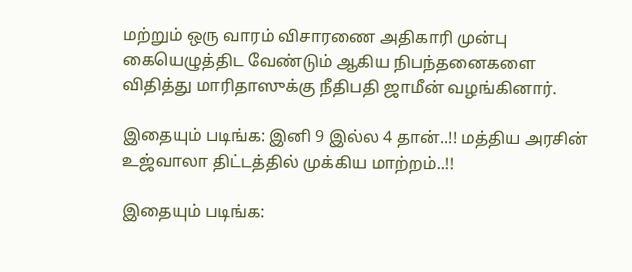மற்றும் ஒரு வாரம் விசாரணை அதிகாரி முன்பு கையெழுத்திட வேண்டும் ஆகிய நிபந்தனைகளை விதித்து மாரிதாஸுக்கு நீதிபதி ஜாமீன் வழங்கினார்.

இதையும் படிங்க: இனி 9 இல்ல 4 தான்..!! மத்திய அரசின் உஜ்வாலா திட்டத்தில் முக்கிய மாற்றம்..!!

இதையும் படிங்க: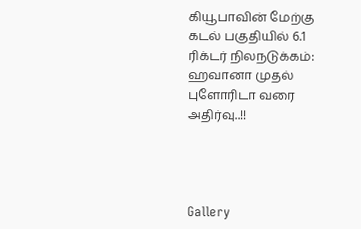கியூபாவின் மேற்கு கடல் பகுதியில் 6.1 ரிக்டர் நிலநடுக்கம்: ஹவானா முதல் புளோரிடா வரை அதிர்வு..!!




Gallery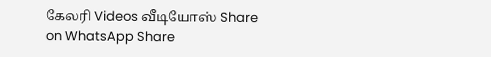கேலரி Videos வீடியோஸ் Share on WhatsApp Share